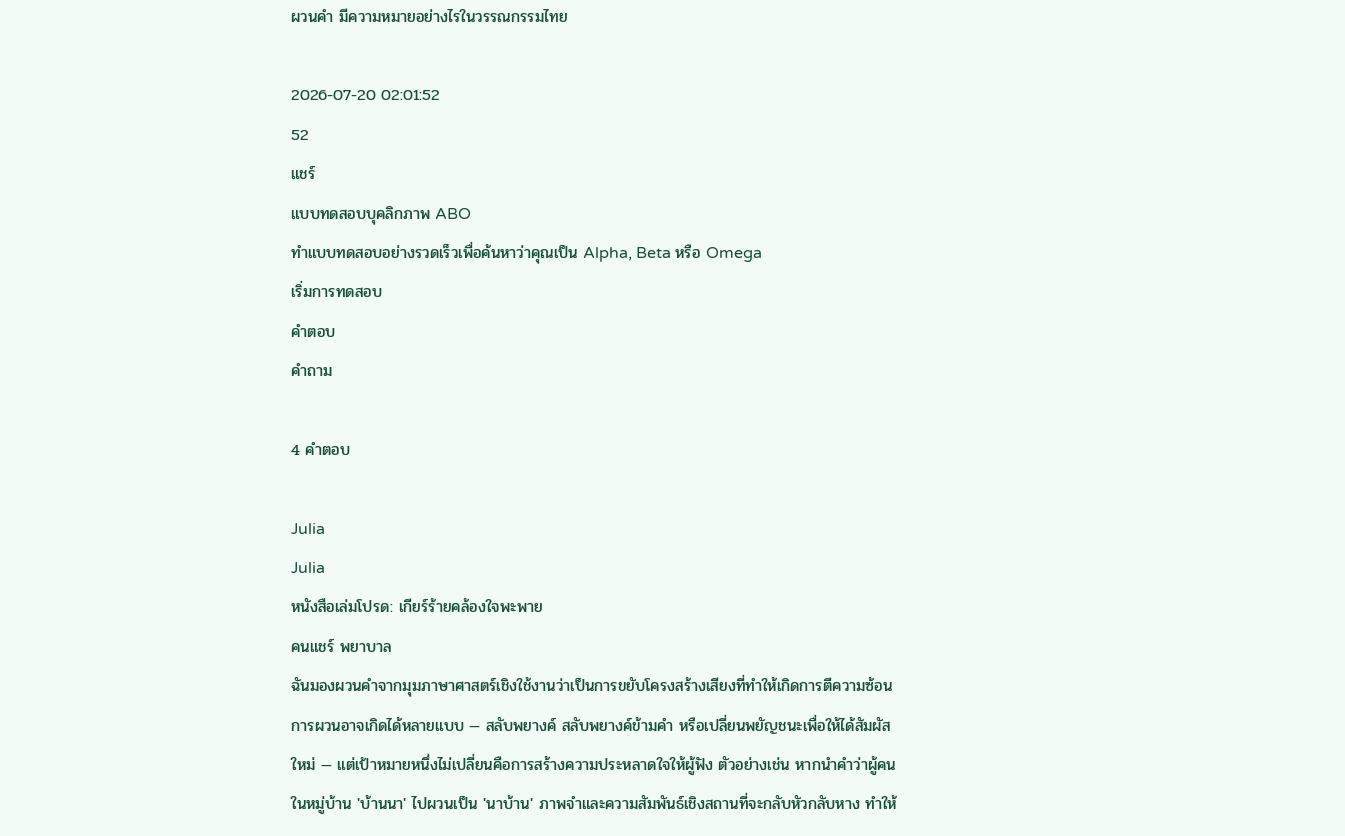ผวนคำ มีความหมายอย่างไรในวรรณกรรมไทย

2026-07-20 02:01:52
52
แชร์
แบบทดสอบบุคลิกภาพ ABO
ทำแบบทดสอบอย่างรวดเร็วเพื่อค้นหาว่าคุณเป็น Alpha, Beta หรือ Omega
เริ่มการทดสอบ
คำตอบ
คำถาม

4 คำตอบ

Julia
Julia
หนังสือเล่มโปรด: เกียร์ร้ายคล้องใจพะพาย
คนแชร์ พยาบาล
ฉันมองผวนคำจากมุมภาษาศาสตร์เชิงใช้งานว่าเป็นการขยับโครงสร้างเสียงที่ทำให้เกิดการตีความซ้อน การผวนอาจเกิดได้หลายแบบ — สลับพยางค์ สลับพยางค์ข้ามคำ หรือเปลี่ยนพยัญชนะเพื่อให้ได้สัมผัสใหม่ — แต่เป้าหมายหนึ่งไม่เปลี่ยนคือการสร้างความประหลาดใจให้ผู้ฟัง ตัวอย่างเช่น หากนำคำว่าผู้คนในหมู่บ้าน 'บ้านนา' ไปผวนเป็น 'นาบ้าน' ภาพจำและความสัมพันธ์เชิงสถานที่จะกลับหัวกลับหาง ทำให้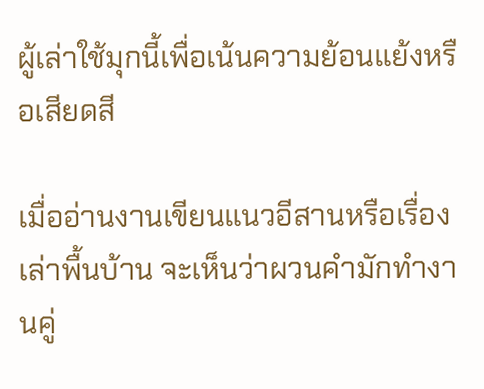ผู้เล่าใช้มุกนี้เพื่อเน้นความย้อนแย้งหรือเสียดสี

เมื่ออ่านงานเขียนแนวอีสานหรือเรื่องเล่าพื้นบ้าน จะเห็นว่าผวนคำมักทำงานคู่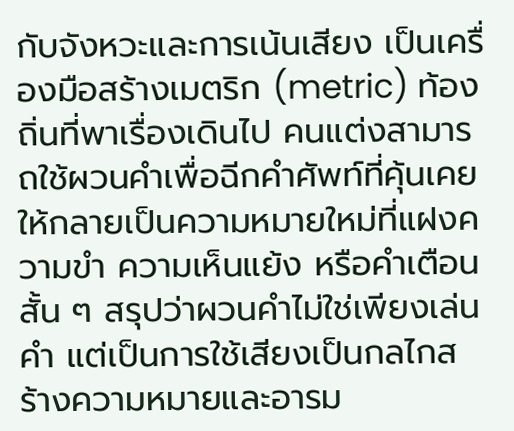กับจังหวะและการเน้นเสียง เป็นเครื่องมือสร้างเมตริก (metric) ท้องถิ่นที่พาเรื่องเดินไป คนแต่งสามารถใช้ผวนคำเพื่อฉีกคำศัพท์ที่คุ้นเคยให้กลายเป็นความหมายใหม่ที่แฝงความขำ ความเห็นแย้ง หรือคำเตือนสั้น ๆ สรุปว่าผวนคำไม่ใช่เพียงเล่นคำ แต่เป็นการใช้เสียงเป็นกลไกสร้างความหมายและอารม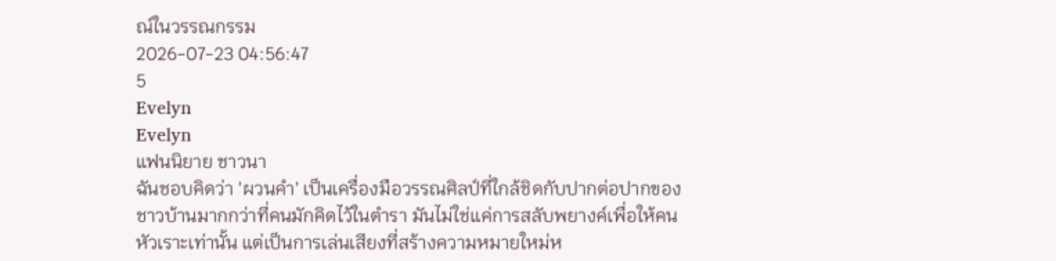ณ์ในวรรณกรรม
2026-07-23 04:56:47
5
Evelyn
Evelyn
แฟนนิยาย ชาวนา
ฉันชอบคิดว่า 'ผวนคำ' เป็นเครื่องมือวรรณศิลป์ที่ใกล้ชิดกับปากต่อปากของชาวบ้านมากกว่าที่คนมักคิดไว้ในตำรา มันไม่ใช่แค่การสลับพยางค์เพื่อให้คนหัวเราะเท่านั้น แต่เป็นการเล่นเสียงที่สร้างความหมายใหม่ห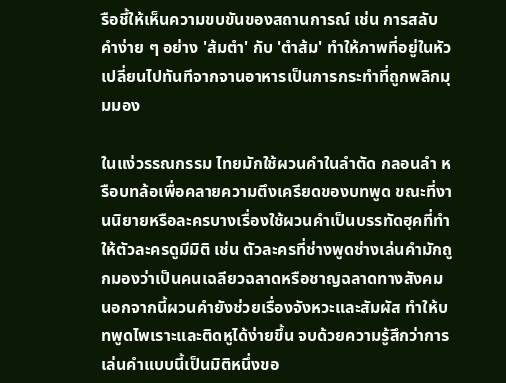รือชี้ให้เห็นความขบขันของสถานการณ์ เช่น การสลับคำง่าย ๆ อย่าง 'ส้มตำ' กับ 'ตำส้ม' ทำให้ภาพที่อยู่ในหัวเปลี่ยนไปทันทีจากจานอาหารเป็นการกระทำที่ถูกพลิกมุมมอง

ในแง่วรรณกรรม ไทยมักใช้ผวนคำในลำตัด กลอนลำ หรือบทล้อเพื่อคลายความตึงเครียดของบทพูด ขณะที่งานนิยายหรือละครบางเรื่องใช้ผวนคำเป็นบรรทัดฮุคที่ทำให้ตัวละครดูมีมิติ เช่น ตัวละครที่ช่างพูดช่างเล่นคำมักถูกมองว่าเป็นคนเฉลียวฉลาดหรือชาญฉลาดทางสังคม นอกจากนี้ผวนคำยังช่วยเรื่องจังหวะและสัมผัส ทำให้บทพูดไพเราะและติดหูได้ง่ายขึ้น จบด้วยความรู้สึกว่าการเล่นคำแบบนี้เป็นมิติหนึ่งขอ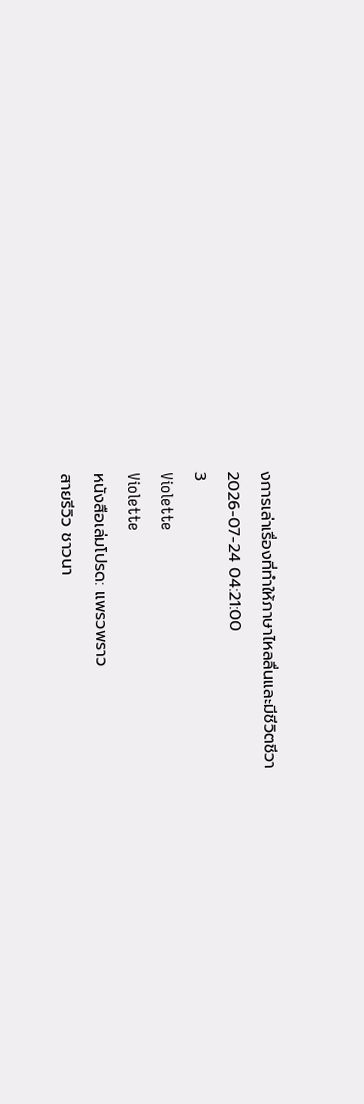งการเล่าเรื่องที่ทำให้ภาษาไหลลื่นและมีชีวิตชีวา
2026-07-24 04:21:00
3
Violette
Violette
หนังสือเล่มโปรด: แพรวพราว
สายรีวิว ชาวนา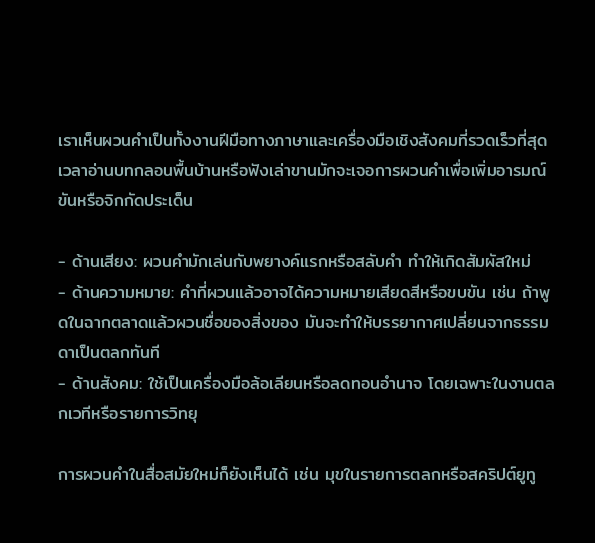เราเห็นผวนคำเป็นทั้งงานฝีมือทางภาษาและเครื่องมือเชิงสังคมที่รวดเร็วที่สุด เวลาอ่านบทกลอนพื้นบ้านหรือฟังเล่าขานมักจะเจอการผวนคำเพื่อเพิ่มอารมณ์ขันหรือจิกกัดประเด็น

- ด้านเสียง: ผวนคำมักเล่นกับพยางค์แรกหรือสลับคำ ทำให้เกิดสัมผัสใหม่
- ด้านความหมาย: คำที่ผวนแล้วอาจได้ความหมายเสียดสีหรือขบขัน เช่น ถ้าพูดในฉากตลาดแล้วผวนชื่อของสิ่งของ มันจะทำให้บรรยากาศเปลี่ยนจากธรรมดาเป็นตลกทันที
- ด้านสังคม: ใช้เป็นเครื่องมือล้อเลียนหรือลดทอนอำนาจ โดยเฉพาะในงานตลกเวทีหรือรายการวิทยุ

การผวนคำในสื่อสมัยใหม่ก็ยังเห็นได้ เช่น มุขในรายการตลกหรือสคริปต์ยูทู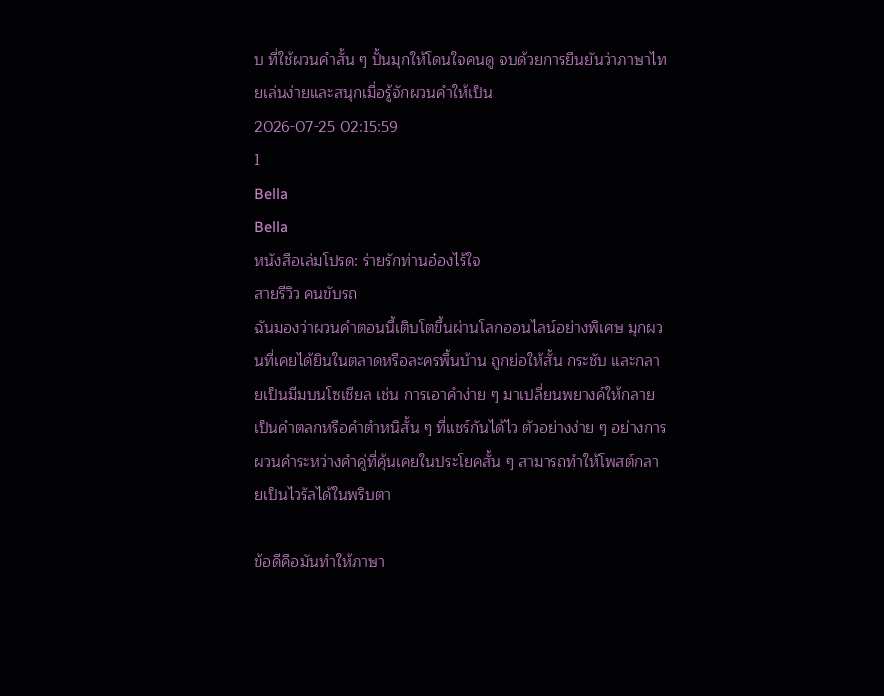บ ที่ใช้ผวนคำสั้น ๆ ปั้นมุกให้โดนใจคนดู จบด้วยการยืนยันว่าภาษาไทยเล่นง่ายและสนุกเมื่อรู้จักผวนคำให้เป็น
2026-07-25 02:15:59
1
Bella
Bella
หนังสือเล่มโปรด: ร่ายรักท่านอ๋องไร้ใจ
สายรีวิว คนขับรถ
ฉันมองว่าผวนคำตอนนี้เติบโตขึ้นผ่านโลกออนไลน์อย่างพิเศษ มุกผวนที่เคยได้ยินในตลาดหรือละครพื้นบ้าน ถูกย่อให้สั้น กระชับ และกลายเป็นมีมบนโซเชียล เช่น การเอาคำง่าย ๆ มาเปลี่ยนพยางค์ให้กลายเป็นคำตลกหรือคำตำหนิสั้น ๆ ที่แชร์กันได้ไว ตัวอย่างง่าย ๆ อย่างการผวนคำระหว่างคำคู่ที่คุ้นเคยในประโยคสั้น ๆ สามารถทำให้โพสต์กลายเป็นไวรัลได้ในพริบตา

ข้อดีคือมันทำให้ภาษา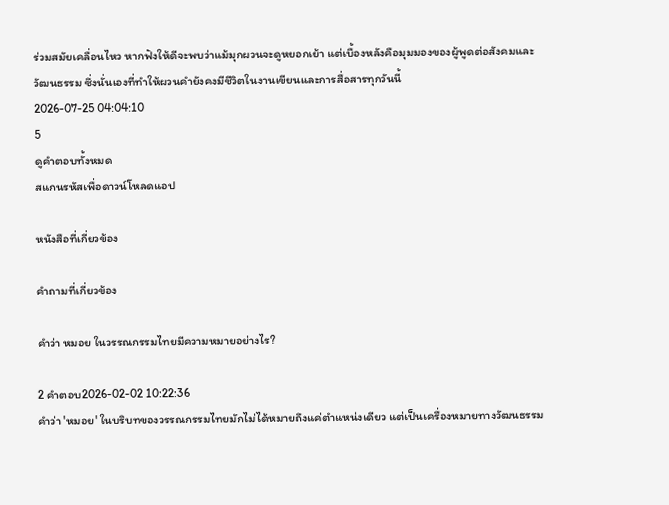ร่วมสมัยเคลื่อนไหว หากฟังให้ดีจะพบว่าแม้มุกผวนจะดูหยอกเย้า แต่เบื้องหลังคือมุมมองของผู้พูดต่อสังคมและวัฒนธรรม ซึ่งนั่นเองที่ทำให้ผวนคำยังคงมีชีวิตในงานเขียนและการสื่อสารทุกวันนี้
2026-07-25 04:04:10
5
ดูคำตอบทั้งหมด
สแกนรหัสเพื่อดาวน์โหลดแอป

หนังสือที่เกี่ยวข้อง

คำถามที่เกี่ยวข้อง

คำว่า หมอย ในวรรณกรรมไทยมีความหมายอย่างไร?

2 คำตอบ2026-02-02 10:22:36
คำว่า 'หมอย' ในบริบทของวรรณกรรมไทยมักไม่ได้หมายถึงแค่ตำแหน่งเดียว แต่เป็นเครื่องหมายทางวัฒนธรรม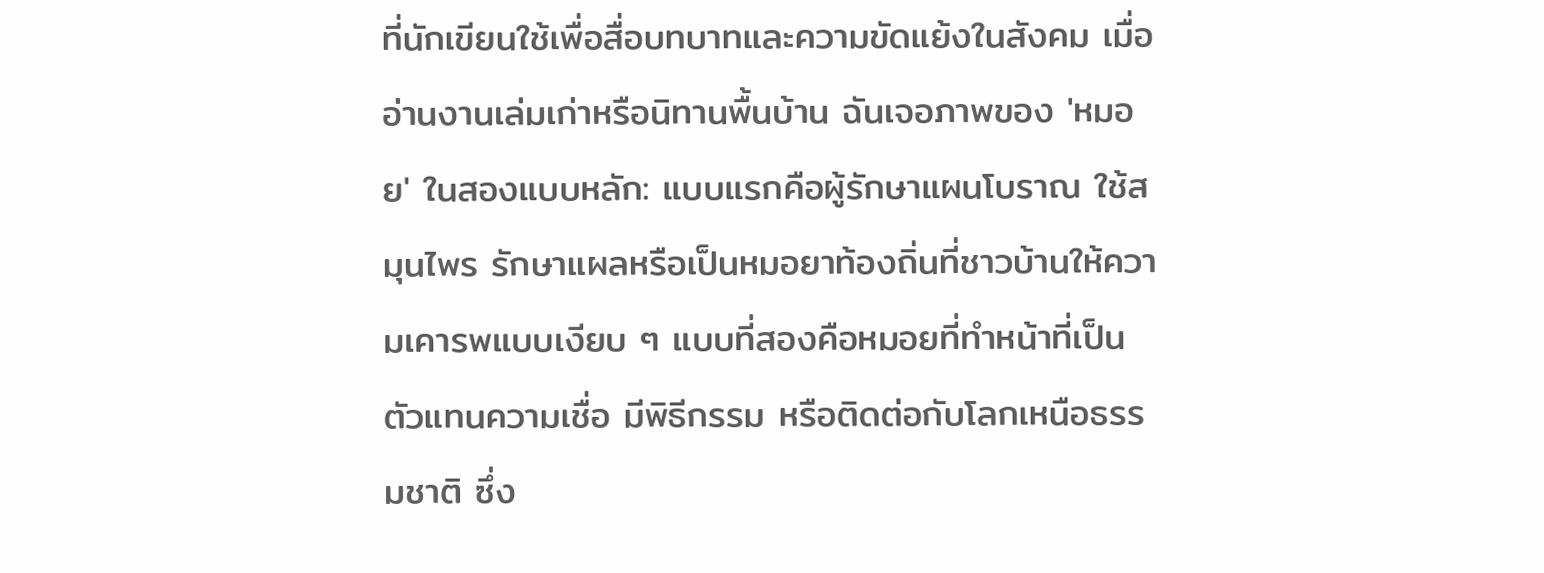ที่นักเขียนใช้เพื่อสื่อบทบาทและความขัดแย้งในสังคม เมื่ออ่านงานเล่มเก่าหรือนิทานพื้นบ้าน ฉันเจอภาพของ 'หมอย' ในสองแบบหลัก: แบบแรกคือผู้รักษาแผนโบราณ ใช้สมุนไพร รักษาแผลหรือเป็นหมอยาท้องถิ่นที่ชาวบ้านให้ความเคารพแบบเงียบ ๆ แบบที่สองคือหมอยที่ทำหน้าที่เป็นตัวแทนความเชื่อ มีพิธีกรรม หรือติดต่อกับโลกเหนือธรรมชาติ ซึ่ง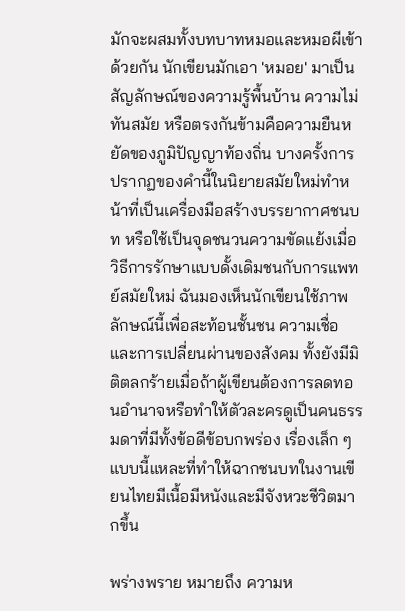มักจะผสมทั้งบทบาทหมอและหมอผีเข้าด้วยกัน นักเขียนมักเอา 'หมอย' มาเป็นสัญลักษณ์ของความรู้พื้นบ้าน ความไม่ทันสมัย หรือตรงกันข้ามคือความยืนหยัดของภูมิปัญญาท้องถิ่น บางครั้งการปรากฏของคำนี้ในนิยายสมัยใหม่ทำหน้าที่เป็นเครื่องมือสร้างบรรยากาศชนบท หรือใช้เป็นจุดชนวนความขัดแย้งเมื่อวิธีการรักษาแบบดั้งเดิมชนกับการแพทย์สมัยใหม่ ฉันมองเห็นนักเขียนใช้ภาพลักษณ์นี้เพื่อสะท้อนชั้นชน ความเชื่อ และการเปลี่ยนผ่านของสังคม ทั้งยังมีมิติตลกร้ายเมื่อถ้าผู้เขียนต้องการลดทอนอำนาจหรือทำให้ตัวละครดูเป็นคนธรรมดาที่มีทั้งข้อดีข้อบกพร่อง เรื่องเล็ก ๆ แบบนี้แหละที่ทำให้ฉากชนบทในงานเขียนไทยมีเนื้อมีหนังและมีจังหวะชีวิตมากขึ้น

พร่างพราย หมายถึง ความห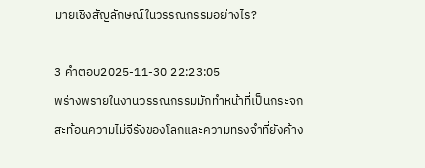มายเชิงสัญลักษณ์ในวรรณกรรมอย่างไร?

3 คำตอบ2025-11-30 22:23:05
พร่างพรายในงานวรรณกรรมมักทำหน้าที่เป็นกระจกสะท้อนความไม่จีรังของโลกและความทรงจำที่ยังค้าง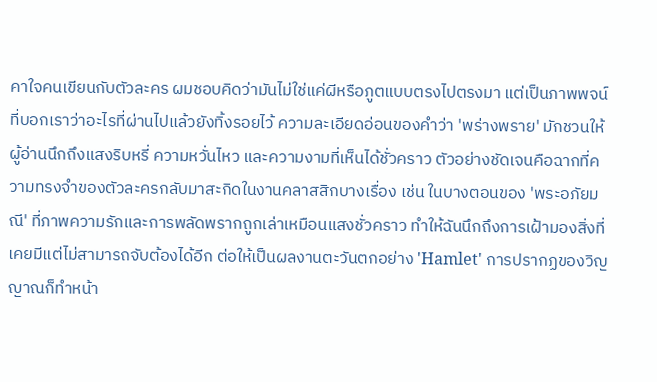คาใจคนเขียนกับตัวละคร ผมชอบคิดว่ามันไม่ใช่แค่ผีหรือภูตแบบตรงไปตรงมา แต่เป็นภาพพจน์ที่บอกเราว่าอะไรที่ผ่านไปแล้วยังทิ้งรอยไว้ ความละเอียดอ่อนของคำว่า 'พร่างพราย' มักชวนให้ผู้อ่านนึกถึงแสงริบหรี่ ความหวั่นไหว และความงามที่เห็นได้ชั่วคราว ตัวอย่างชัดเจนคือฉากที่ความทรงจำของตัวละครกลับมาสะกิดในงานคลาสสิกบางเรื่อง เช่น ในบางตอนของ 'พระอภัยมณี' ที่ภาพความรักและการพลัดพรากถูกเล่าเหมือนแสงชั่วคราว ทำให้ฉันนึกถึงการเฝ้ามองสิ่งที่เคยมีแต่ไม่สามารถจับต้องได้อีก ต่อให้เป็นผลงานตะวันตกอย่าง 'Hamlet' การปรากฏของวิญญาณก็ทำหน้า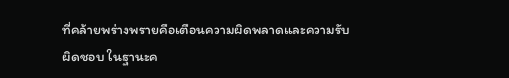ที่คล้ายพร่างพรายคือเตือนความผิดพลาดและความรับผิดชอบ ในฐานะค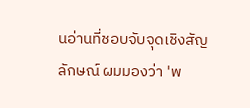นอ่านที่ชอบจับจุดเชิงสัญลักษณ์ ผมมองว่า 'พ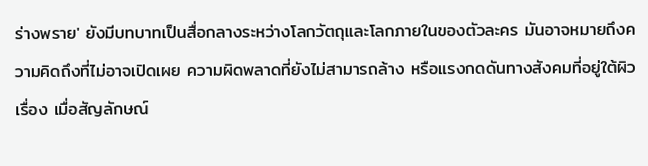ร่างพราย' ยังมีบทบาทเป็นสื่อกลางระหว่างโลกวัตถุและโลกภายในของตัวละคร มันอาจหมายถึงความคิดถึงที่ไม่อาจเปิดเผย ความผิดพลาดที่ยังไม่สามารถล้าง หรือแรงกดดันทางสังคมที่อยู่ใต้ผิวเรื่อง เมื่อสัญลักษณ์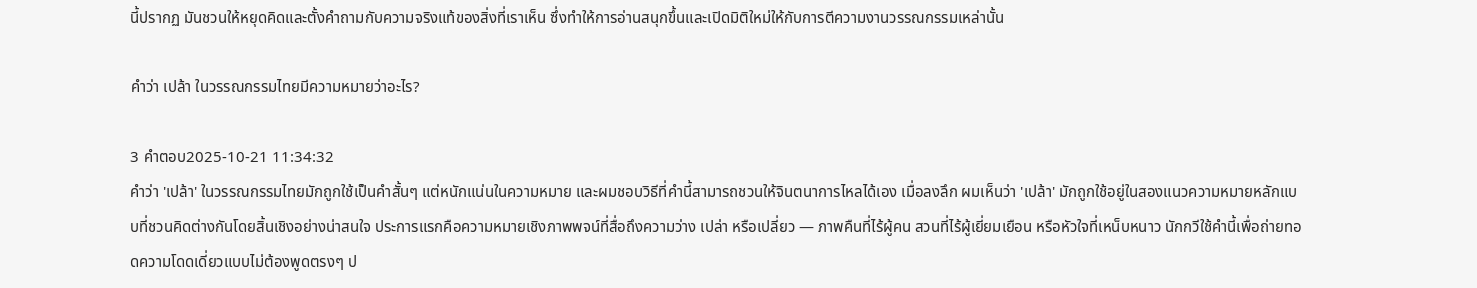นี้ปรากฏ มันชวนให้หยุดคิดและตั้งคำถามกับความจริงแท้ของสิ่งที่เราเห็น ซึ่งทำให้การอ่านสนุกขึ้นและเปิดมิติใหม่ให้กับการตีความงานวรรณกรรมเหล่านั้น

คำว่า เปล้า ในวรรณกรรมไทยมีความหมายว่าอะไร?

3 คำตอบ2025-10-21 11:34:32
คำว่า 'เปล้า' ในวรรณกรรมไทยมักถูกใช้เป็นคำสั้นๆ แต่หนักแน่นในความหมาย และผมชอบวิธีที่คำนี้สามารถชวนให้จินตนาการไหลได้เอง เมื่อลงลึก ผมเห็นว่า 'เปล้า' มักถูกใช้อยู่ในสองแนวความหมายหลักแบบที่ชวนคิดต่างกันโดยสิ้นเชิงอย่างน่าสนใจ ประการแรกคือความหมายเชิงภาพพจน์ที่สื่อถึงความว่าง เปล่า หรือเปลี่ยว — ภาพคืนที่ไร้ผู้คน สวนที่ไร้ผู้เยี่ยมเยือน หรือหัวใจที่เหน็บหนาว นักกวีใช้คำนี้เพื่อถ่ายทอดความโดดเดี่ยวแบบไม่ต้องพูดตรงๆ ป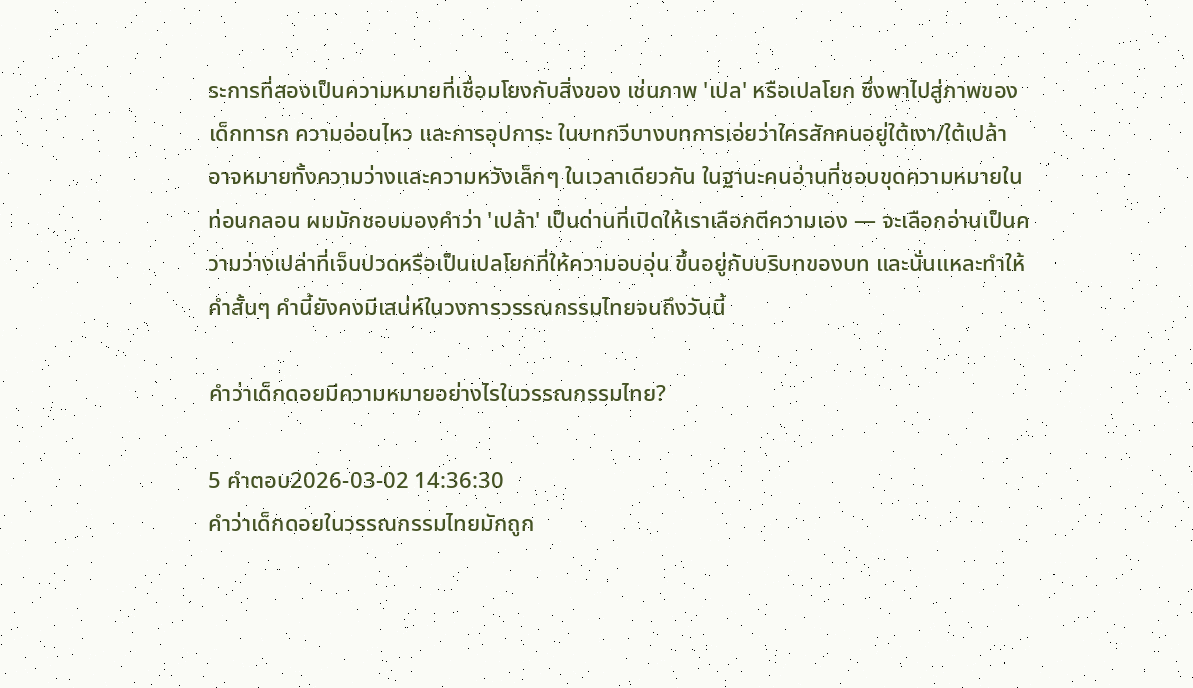ระการที่สองเป็นความหมายที่เชื่อมโยงกับสิ่งของ เช่นภาพ 'เปล' หรือเปลโยก ซึ่งพาไปสู่ภาพของเด็กทารก ความอ่อนไหว และการอุปการะ ในบทกวีบางบทการเอ่ยว่าใครสักคนอยู่ใต้เงา/ใต้เปล้า อาจหมายทั้งความว่างและความหวังเล็กๆ ในเวลาเดียวกัน ในฐานะคนอ่านที่ชอบขุดความหมายในท่อนกลอน ผมมักชอบมองคำว่า 'เปล้า' เป็นด่านที่เปิดให้เราเลือกตีความเอง — จะเลือกอ่านเป็นความว่างเปล่าที่เจ็บปวดหรือเป็นเปลโยกที่ให้ความอบอุ่น ขึ้นอยู่กับบริบทของบท และนั่นแหละทำให้คำสั้นๆ คำนี้ยังคงมีเสน่ห์ในวงการวรรณกรรมไทยจนถึงวันนี้

คำว่าเด็กดอยมีความหมายอย่างไรในวรรณกรรมไทย?

5 คำตอบ2026-03-02 14:36:30
คำว่าเด็กดอยในวรรณกรรมไทยมักถูก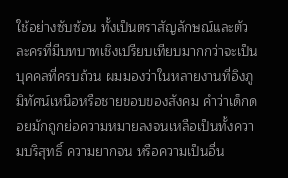ใช้อย่างซับซ้อน ทั้งเป็นตราสัญลักษณ์และตัวละครที่มีบทบาทเชิงเปรียบเทียบมากกว่าจะเป็นบุคคลที่ครบถ้วน ผมมองว่าในหลายงานที่อิงภูมิทัศน์เหนือหรือชายขอบของสังคม คำว่าเด็กดอยมักถูกย่อความหมายลงจนเหลือเป็นทั้งความบริสุทธิ์ ความยากจน หรือความเป็นอื่น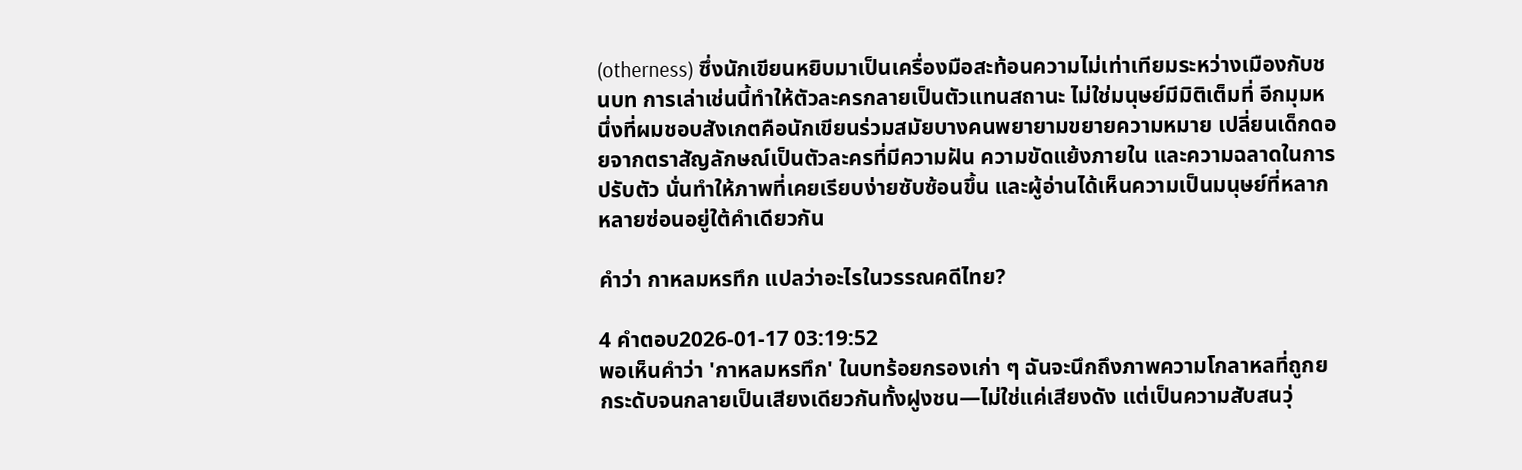(otherness) ซึ่งนักเขียนหยิบมาเป็นเครื่องมือสะท้อนความไม่เท่าเทียมระหว่างเมืองกับชนบท การเล่าเช่นนี้ทำให้ตัวละครกลายเป็นตัวแทนสถานะ ไม่ใช่มนุษย์มีมิติเต็มที่ อีกมุมหนึ่งที่ผมชอบสังเกตคือนักเขียนร่วมสมัยบางคนพยายามขยายความหมาย เปลี่ยนเด็กดอยจากตราสัญลักษณ์เป็นตัวละครที่มีความฝัน ความขัดแย้งภายใน และความฉลาดในการปรับตัว นั่นทำให้ภาพที่เคยเรียบง่ายซับซ้อนขึ้น และผู้อ่านได้เห็นความเป็นมนุษย์ที่หลากหลายซ่อนอยู่ใต้คำเดียวกัน

คำว่า กาหลมหรทึก แปลว่าอะไรในวรรณคดีไทย?

4 คำตอบ2026-01-17 03:19:52
พอเห็นคำว่า 'กาหลมหรทึก' ในบทร้อยกรองเก่า ๆ ฉันจะนึกถึงภาพความโกลาหลที่ถูกยกระดับจนกลายเป็นเสียงเดียวกันทั้งฝูงชน—ไม่ใช่แค่เสียงดัง แต่เป็นความสับสนวุ่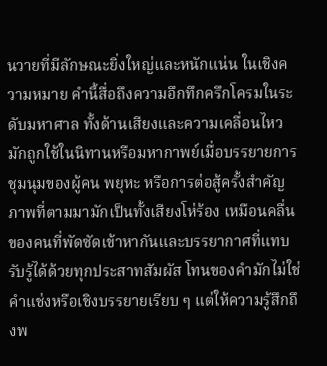นวายที่มีลักษณะยิ่งใหญ่และหนักแน่น ในเชิงความหมาย คำนี้สื่อถึงความอึกทึกครึกโครมในระดับมหาศาล ทั้งด้านเสียงและความเคลื่อนไหว มักถูกใช้ในนิทานหรือมหากาพย์เมื่อบรรยายการชุมนุมของผู้คน พยุหะ หรือการต่อสู้ครั้งสำคัญ ภาพที่ตามมามักเป็นทั้งเสียงโห่ร้อง เหมือนคลื่นของคนที่พัดซัดเข้าหากันและบรรยากาศที่แทบรับรู้ได้ด้วยทุกประสาทสัมผัส โทนของคำมักไม่ใช่คำแช่งหรือเชิงบรรยายเรียบ ๆ แต่ให้ความรู้สึกถึงพ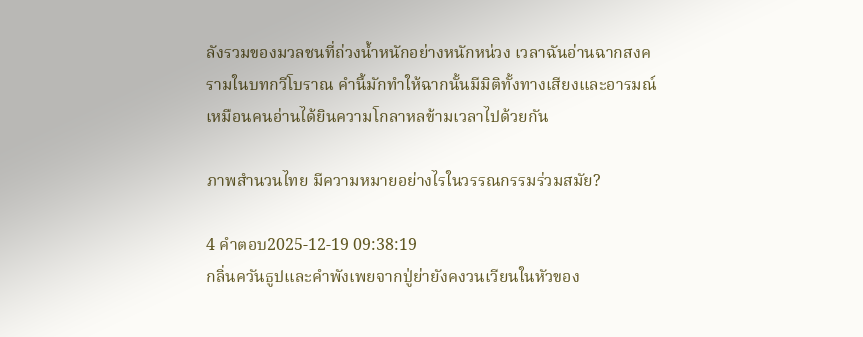ลังรวมของมวลชนที่ถ่วงน้ำหนักอย่างหนักหน่วง เวลาฉันอ่านฉากสงครามในบทกวีโบราณ คำนี้มักทำให้ฉากนั้นมีมิติทั้งทางเสียงและอารมณ์ เหมือนคนอ่านได้ยินความโกลาหลข้ามเวลาไปด้วยกัน

ภาพสำนวนไทย มีความหมายอย่างไรในวรรณกรรมร่วมสมัย?

4 คำตอบ2025-12-19 09:38:19
กลิ่นควันธูปและคำพังเพยจากปู่ย่ายังคงวนเวียนในหัวของ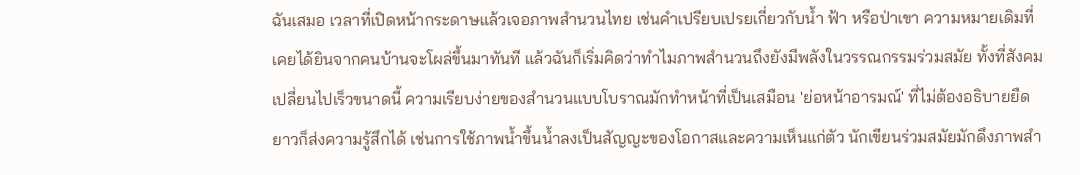ฉันเสมอ เวลาที่เปิดหน้ากระดาษแล้วเจอภาพสำนวนไทย เช่นคำเปรียบเปรยเกี่ยวกับน้ำ ฟ้า หรือป่าเขา ความหมายเดิมที่เคยได้ยินจากคนบ้านจะโผล่ขึ้นมาทันที แล้วฉันก็เริ่มคิดว่าทำไมภาพสำนวนถึงยังมีพลังในวรรณกรรมร่วมสมัย ทั้งที่สังคมเปลี่ยนไปเร็วขนาดนี้ ความเรียบง่ายของสำนวนแบบโบราณมักทำหน้าที่เป็นเสมือน 'ย่อหน้าอารมณ์' ที่ไม่ต้องอธิบายยืดยาวก็ส่งความรู้สึกได้ เช่นการใช้ภาพน้ำขึ้นน้ำลงเป็นสัญญะของโอกาสและความเห็นแก่ตัว นักเขียนร่วมสมัยมักดึงภาพสำ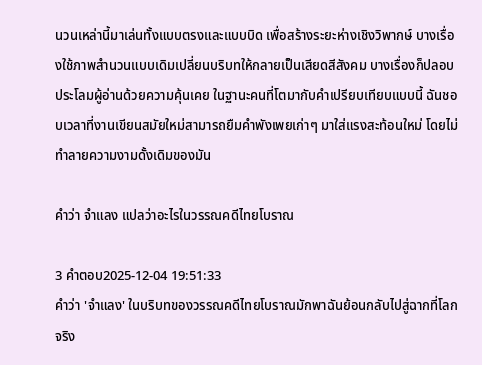นวนเหล่านี้มาเล่นทั้งแบบตรงและแบบบิด เพื่อสร้างระยะห่างเชิงวิพากษ์ บางเรื่องใช้ภาพสำนวนแบบเดิมเปลี่ยนบริบทให้กลายเป็นเสียดสีสังคม บางเรื่องก็ปลอบประโลมผู้อ่านด้วยความคุ้นเคย ในฐานะคนที่โตมากับคำเปรียบเทียบแบบนี้ ฉันชอบเวลาที่งานเขียนสมัยใหม่สามารถยืมคำพังเพยเก่าๆ มาใส่แรงสะท้อนใหม่ โดยไม่ทำลายความงามดั้งเดิมของมัน

คำว่า จําแลง แปลว่าอะไรในวรรณคดีไทยโบราณ

3 คำตอบ2025-12-04 19:51:33
คำว่า 'จำแลง' ในบริบทของวรรณคดีไทยโบราณมักพาฉันย้อนกลับไปสู่ฉากที่โลกจริง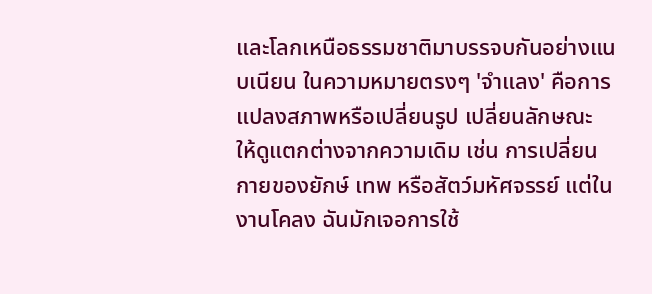และโลกเหนือธรรมชาติมาบรรจบกันอย่างแนบเนียน ในความหมายตรงๆ 'จำแลง' คือการแปลงสภาพหรือเปลี่ยนรูป เปลี่ยนลักษณะ ให้ดูแตกต่างจากความเดิม เช่น การเปลี่ยนกายของยักษ์ เทพ หรือสัตว์มหัศจรรย์ แต่ในงานโคลง ฉันมักเจอการใช้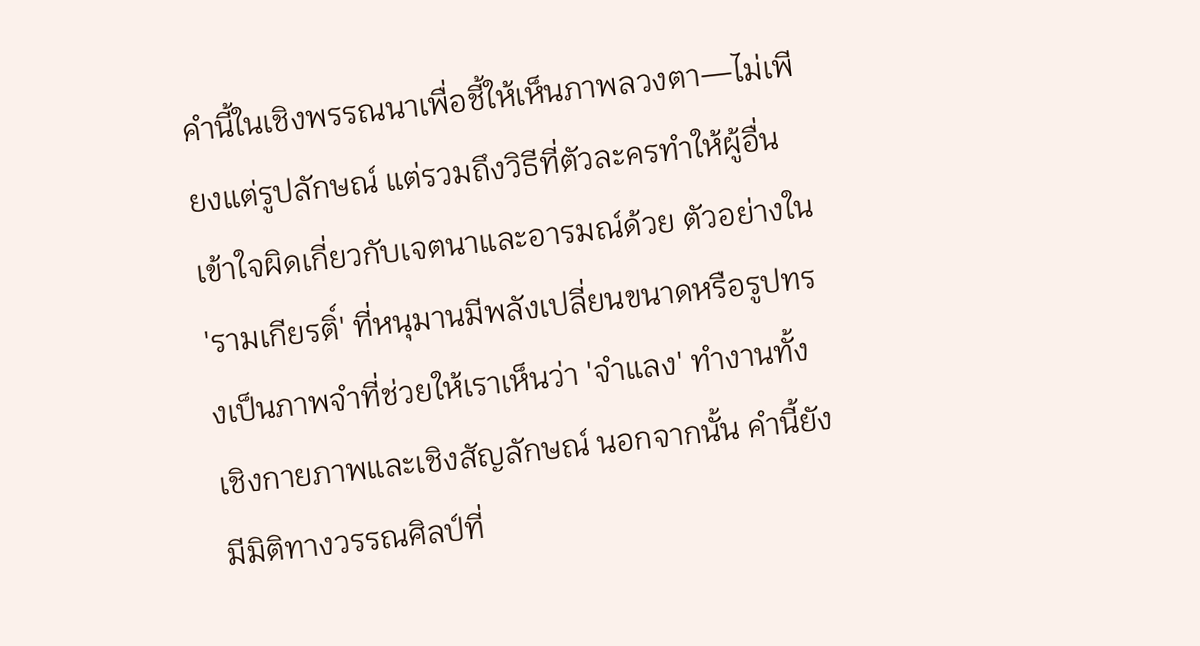คำนี้ในเชิงพรรณนาเพื่อชี้ให้เห็นภาพลวงตา—ไม่เพียงแต่รูปลักษณ์ แต่รวมถึงวิธีที่ตัวละครทำให้ผู้อื่นเข้าใจผิดเกี่ยวกับเจตนาและอารมณ์ด้วย ตัวอย่างใน 'รามเกียรติ์' ที่หนุมานมีพลังเปลี่ยนขนาดหรือรูปทรงเป็นภาพจำที่ช่วยให้เราเห็นว่า 'จำแลง' ทำงานทั้งเชิงกายภาพและเชิงสัญลักษณ์ นอกจากนั้น คำนี้ยังมีมิติทางวรรณศิลป์ที่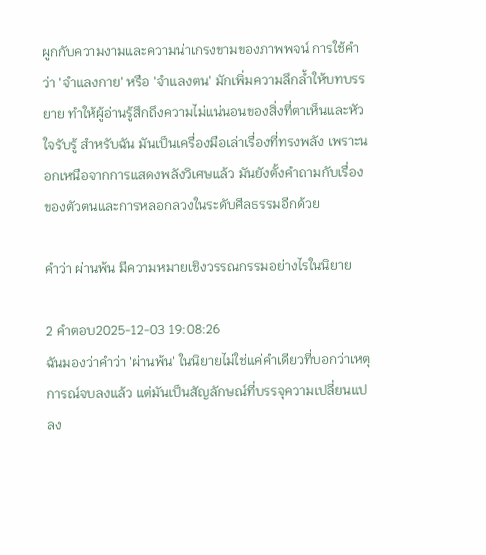ผูกกับความงามและความน่าเกรงขามของภาพพจน์ การใช้คำว่า 'จำแลงกาย' หรือ 'จำแลงตน' มักเพิ่มความลึกล้ำให้บทบรรยาย ทำให้ผู้อ่านรู้สึกถึงความไม่แน่นอนของสิ่งที่ตาเห็นและหัวใจรับรู้ สำหรับฉัน มันเป็นเครื่องมือเล่าเรื่องที่ทรงพลัง เพราะนอกเหนือจากการแสดงพลังวิเศษแล้ว มันยังตั้งคำถามกับเรื่องของตัวตนและการหลอกลวงในระดับศีลธรรมอีกด้วย

คำว่า ผ่านพ้น มีความหมายเชิงวรรณกรรมอย่างไรในนิยาย

2 คำตอบ2025-12-03 19:08:26
ฉันมองว่าคำว่า 'ผ่านพ้น' ในนิยายไม่ใช่แค่คำเดียวที่บอกว่าเหตุการณ์จบลงแล้ว แต่มันเป็นสัญลักษณ์ที่บรรจุความเปลี่ยนแปลง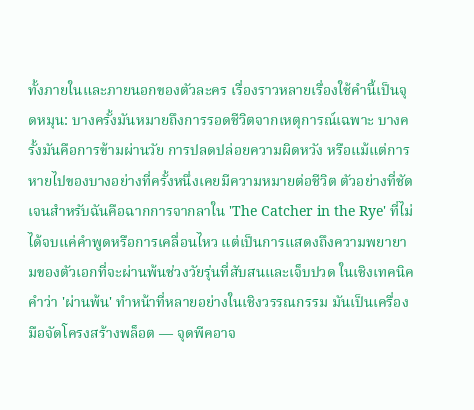ทั้งภายในและภายนอกของตัวละคร เรื่องราวหลายเรื่องใช้คำนี้เป็นจุดหมุน: บางครั้งมันหมายถึงการรอดชีวิตจากเหตุการณ์เฉพาะ บางครั้งมันคือการข้ามผ่านวัย การปลดปล่อยความผิดหวัง หรือแม้แต่การหายไปของบางอย่างที่ครั้งหนึ่งเคยมีความหมายต่อชีวิต ตัวอย่างที่ชัดเจนสำหรับฉันคือฉากการจากลาใน 'The Catcher in the Rye' ที่ไม่ได้จบแค่คำพูดหรือการเคลื่อนไหว แต่เป็นการแสดงถึงความพยายามของตัวเอกที่จะผ่านพ้นช่วงวัยรุ่นที่สับสนและเจ็บปวด ในเชิงเทคนิค คำว่า 'ผ่านพ้น' ทำหน้าที่หลายอย่างในเชิงวรรณกรรม มันเป็นเครื่องมือจัดโครงสร้างพล็อต — จุดพีคอาจ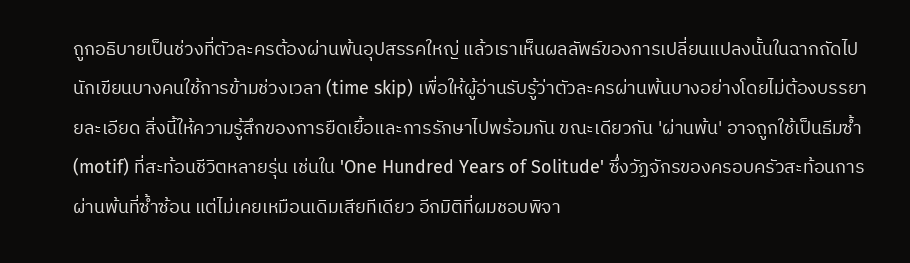ถูกอธิบายเป็นช่วงที่ตัวละครต้องผ่านพ้นอุปสรรคใหญ่ แล้วเราเห็นผลลัพธ์ของการเปลี่ยนแปลงนั้นในฉากถัดไป นักเขียนบางคนใช้การข้ามช่วงเวลา (time skip) เพื่อให้ผู้อ่านรับรู้ว่าตัวละครผ่านพ้นบางอย่างโดยไม่ต้องบรรยายละเอียด สิ่งนี้ให้ความรู้สึกของการยืดเยื้อและการรักษาไปพร้อมกัน ขณะเดียวกัน 'ผ่านพ้น' อาจถูกใช้เป็นธีมซ้ำ (motif) ที่สะท้อนชีวิตหลายรุ่น เช่นใน 'One Hundred Years of Solitude' ซึ่งวัฏจักรของครอบครัวสะท้อนการผ่านพ้นที่ซ้ำซ้อน แต่ไม่เคยเหมือนเดิมเสียทีเดียว อีกมิติที่ผมชอบพิจา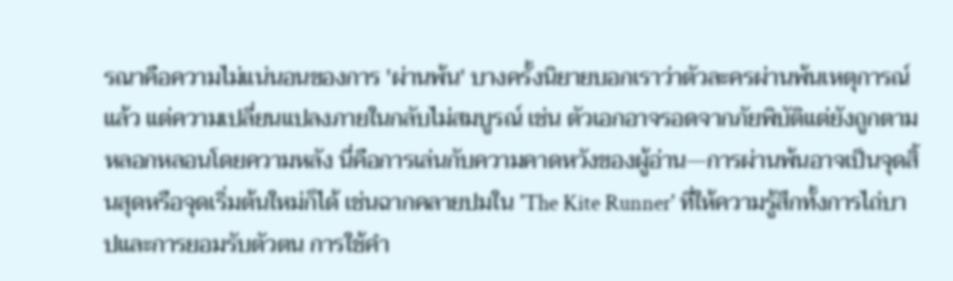รณาคือความไม่แน่นอนของการ 'ผ่านพ้น' บางครั้งนิยายบอกเราว่าตัวละครผ่านพ้นเหตุการณ์แล้ว แต่ความเปลี่ยนแปลงภายในกลับไม่สมบูรณ์ เช่น ตัวเอกอาจรอดจากภัยพิบัติแต่ยังถูกตามหลอกหลอนโดยความหลัง นี่คือการเล่นกับความคาดหวังของผู้อ่าน—การผ่านพ้นอาจเป็นจุดสิ้นสุดหรือจุดเริ่มต้นใหม่ก็ได้ เช่นฉากคลายปมใน 'The Kite Runner' ที่ให้ความรู้สึกทั้งการไถ่บาปและการยอมรับตัวตน การใช้คำ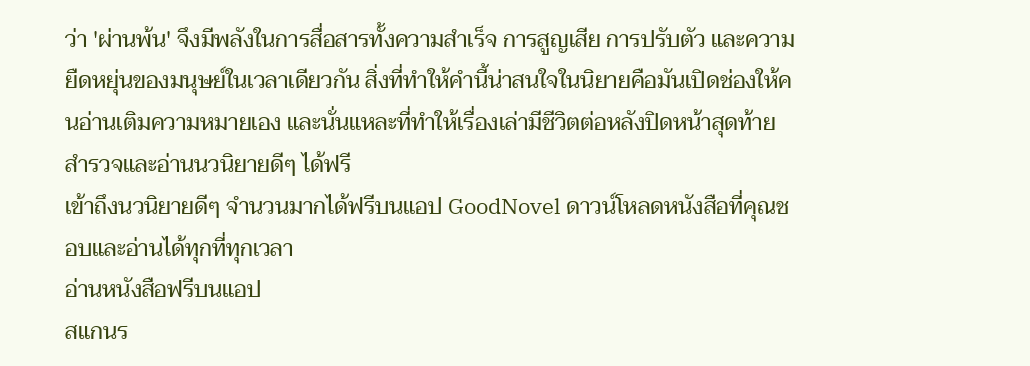ว่า 'ผ่านพ้น' จึงมีพลังในการสื่อสารทั้งความสำเร็จ การสูญเสีย การปรับตัว และความยืดหยุ่นของมนุษย์ในเวลาเดียวกัน สิ่งที่ทำให้คำนี้น่าสนใจในนิยายคือมันเปิดช่องให้คนอ่านเติมความหมายเอง และนั่นแหละที่ทำให้เรื่องเล่ามีชีวิตต่อหลังปิดหน้าสุดท้าย
สำรวจและอ่านนวนิยายดีๆ ได้ฟรี
เข้าถึงนวนิยายดีๆ จำนวนมากได้ฟรีบนแอป GoodNovel ดาวน์โหลดหนังสือที่คุณชอบและอ่านได้ทุกที่ทุกเวลา
อ่านหนังสือฟรีบนแอป
สแกนร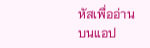หัสเพื่ออ่านบนแอป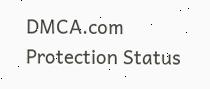DMCA.com Protection Status